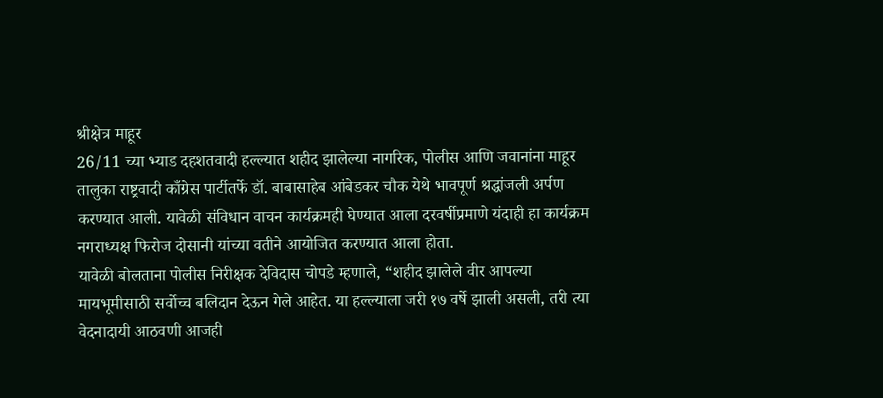श्रीक्षेत्र माहूर
26/11 च्या भ्याड दहशतवादी हल्ल्यात शहीद झालेल्या नागरिक, पोलीस आणि जवानांना माहूर तालुका राष्ट्रवादी काँग्रेस पार्टीतर्फे डॉ. बाबासाहेब आंबेडकर चौक येथे भावपूर्ण श्रद्धांजली अर्पण करण्यात आली. यावेळी संविधान वाचन कार्यक्रमही घेण्यात आला दरवर्षीप्रमाणे यंदाही हा कार्यक्रम नगराध्यक्ष फिरोज दोसानी यांच्या वतीने आयोजित करण्यात आला होता.
यावेळी बोलताना पोलीस निरीक्षक देविदास चोपडे म्हणाले, “शहीद झालेले वीर आपल्या मायभूमीसाठी सर्वोच्च बलिदान देऊन गेले आहेत. या हल्ल्याला जरी १७ वर्षे झाली असली, तरी त्या वेदनादायी आठवणी आजही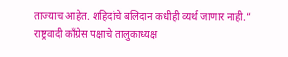ताज्याच आहेत. शहिदांचे बलिदान कधीही व्यर्थ जाणार नाही.”
राष्ट्रवादी काँग्रेस पक्षाचे तालुकाध्यक्ष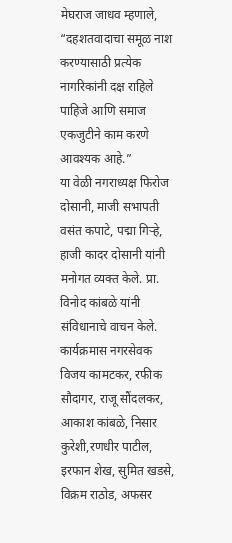मेघराज जाधव म्हणाले, “दहशतवादाचा समूळ नाश करण्यासाठी प्रत्येक नागरिकांनी दक्ष राहिले पाहिजे आणि समाज एकजुटीने काम करणे आवश्यक आहे.”
या वेळी नगराध्यक्ष फिरोज दोसानी, माजी सभापती वसंत कपाटे, पद्मा गिऱ्हे, हाजी कादर दोसानी यांनी मनोगत व्यक्त केले. प्रा. विनोद कांबळे यांनी संविधानाचे वाचन केले.
कार्यक्रमास नगरसेवक विजय कामटकर, रफीक सौदागर, राजू सौंदलकर, आकाश कांबळे, निसार कुरेशी,रणधीर पाटील, इरफान शेख, सुमित खडसे, विक्रम राठोड, अफसर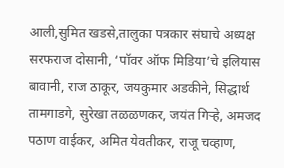आली,सुमित खडसे,तालुका पत्रकार संघाचे अध्यक्ष सरफराज दोसानी, ‘पॉवर ऑफ मिडिया’चे इलियास बावानी, राज ठाकूर, जयकुमार अडकीने, सिद्धार्थ तामगाडगे, सुरेखा तळळणकर, जयंत गिऱ्हे, अमजद पठाण वाईकर, अमित येवतीकर, राजू चव्हाण,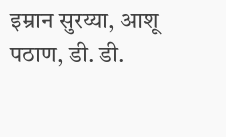इम्रान सुरय्या, आशू पठाण, डी. डी.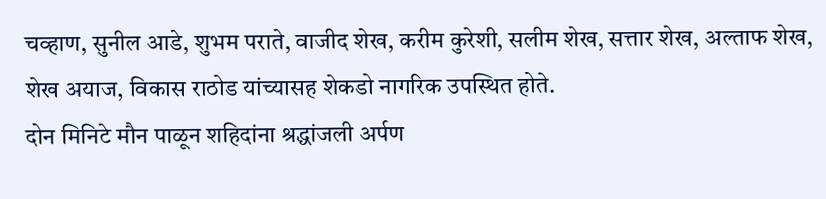चव्हाण, सुनील आडे, शुभम पराते, वाजीद शेख, करीम कुरेशी, सलीम शेख, सत्तार शेख, अल्ताफ शेख, शेख अयाज, विकास राठोड यांच्यासह शेकडो नागरिक उपस्थित होते.
दोन मिनिटे मौन पाळून शहिदांना श्रद्धांजली अर्पण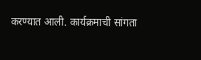करण्यात आली. कार्यक्रमाची सांगता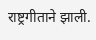राष्ट्रगीताने झाली.